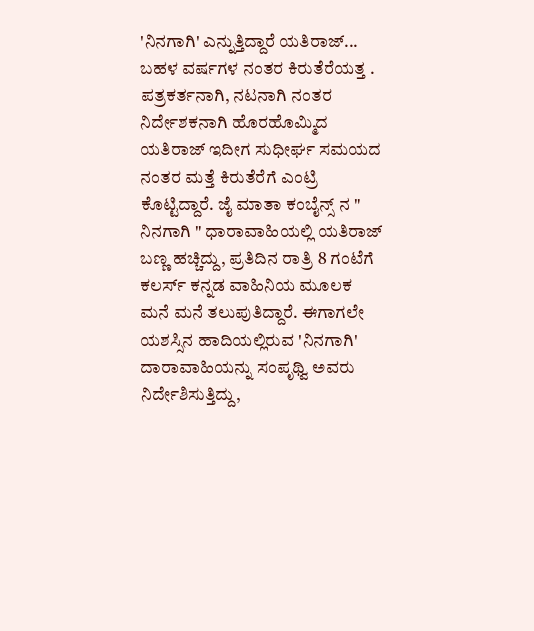'ನಿನಗಾಗಿ' ಎನ್ನುತ್ತಿದ್ದಾರೆ ಯತಿರಾಜ್...
ಬಹಳ ವರ್ಷಗಳ ನಂತರ ಕಿರುತೆರೆಯತ್ತ . ಪತ್ರಕರ್ತನಾಗಿ, ನಟನಾಗಿ ನಂತರ ನಿರ್ದೇಶಕನಾಗಿ ಹೊರಹೊಮ್ಮಿದ ಯತಿರಾಜ್ ಇದೀಗ ಸುಧೀರ್ಘ ಸಮಯದ ನಂತರ ಮತ್ತೆ ಕಿರುತೆರೆಗೆ ಎಂಟ್ರಿ ಕೊಟ್ಟಿದ್ದಾರೆ. ಜೈ ಮಾತಾ ಕಂಬೈನ್ಸ್ ನ " ನಿನಗಾಗಿ " ಧಾರಾವಾಹಿಯಲ್ಲಿ ಯತಿರಾಜ್ ಬಣ್ಣ ಹಚ್ಚಿದ್ದು, ಪ್ರತಿದಿನ ರಾತ್ರಿ 8 ಗಂಟೆಗೆ ಕಲರ್ಸ್ ಕನ್ನಡ ವಾಹಿನಿಯ ಮೂಲಕ ಮನೆ ಮನೆ ತಲುಪುತಿದ್ದಾರೆ. ಈಗಾಗಲೇ ಯಶಸ್ಸಿನ ಹಾದಿಯಲ್ಲಿರುವ 'ನಿನಗಾಗಿ' ದಾರಾವಾಹಿಯನ್ನು ಸಂಪೃಥ್ವಿ ಅವರು ನಿರ್ದೇಶಿಸುತ್ತಿದ್ದು,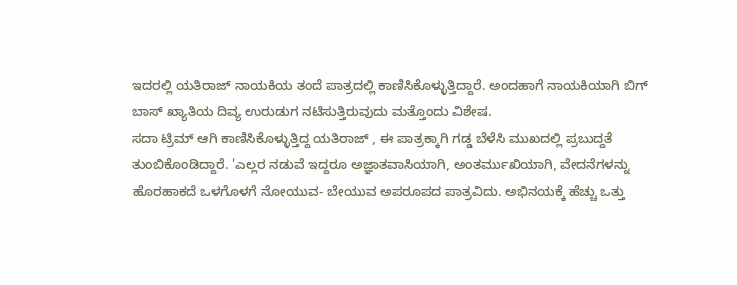ಇದರಲ್ಲಿ ಯತಿರಾಜ್ ನಾಯಕಿಯ ತಂದೆ ಪಾತ್ರದಲ್ಲಿ ಕಾಣಿಸಿಕೊಳ್ಳುತ್ತಿದ್ದಾರೆ. ಅಂದಹಾಗೆ ನಾಯಕಿಯಾಗಿ ಬಿಗ್ ಬಾಸ್ ಖ್ಯಾತಿಯ ದಿವ್ಯ ಉರುಡುಗ ನಟಿಸುತ್ತಿರುವುದು ಮತ್ತೊಂದು ವಿಶೇಷ.
ಸದಾ ಟ್ರಿಮ್ ಆಗಿ ಕಾಣಿಸಿಕೊಳ್ಳುತ್ತಿದ್ದ ಯತಿರಾಜ್ , ಈ ಪಾತ್ರಕ್ಕಾಗಿ ಗಡ್ಡ ಬೆಳೆಸಿ ಮುಖದಲ್ಲಿ ಪ್ರಬುದ್ದತೆ ತುಂಬಿಕೊಂಡಿದ್ದಾರೆ. 'ಎಲ್ಲರ ನಡುವೆ ಇದ್ದರೂ ಅಜ್ಞಾತವಾಸಿಯಾಗಿ, ಅಂತರ್ಮುಖಿಯಾಗಿ, ವೇದನೆಗಳನ್ನು ಹೊರಹಾಕದೆ ಒಳಗೊಳಗೆ ನೋಯುವ- ಬೇಯುವ ಅಪರೂಪದ ಪಾತ್ರವಿದು. ಅಭಿನಯಕ್ಕೆ ಹೆಚ್ಚು ಒತ್ತು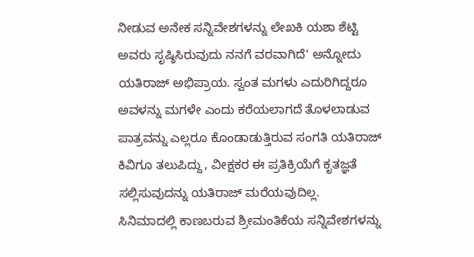ನೀಡುವ ಅನೇಕ ಸನ್ನಿವೇಶಗಳನ್ನು ಲೇಖಕಿ ಯಶಾ ಶೆಟ್ಟಿ ಅವರು ಸೃಷ್ಠಿಸಿರುವುದು ನನಗೆ ವರವಾಗಿದೆ' ಅನ್ನೋದು ಯತಿರಾಜ್ ಅಭಿಪ್ರಾಯ. ಸ್ವಂತ ಮಗಳು ಎದುರಿಗಿದ್ದರೂ ಅವಳನ್ನು ಮಗಳೇ ಎಂದು ಕರೆಯಲಾಗದೆ ತೊಳಲಾಡುವ ಪಾತ್ರವನ್ನು ಎಲ್ಲರೂ ಕೊಂಡಾಡುತ್ತಿರುವ ಸಂಗತಿ ಯತಿರಾಜ್ ಕಿವಿಗೂ ತಲುಪಿದ್ದು, ವೀಕ್ಷಕರ ಈ ಪ್ರತಿಕ್ರಿಯೆಗೆ ಕೃತಜ್ಞತೆ ಸಲ್ಲಿಸುವುದನ್ನು ಯತಿರಾಜ್ ಮರೆಯವುದಿಲ್ಲ.
ಸಿನಿಮಾದಲ್ಲಿ ಕಾಣಬರುವ ಶ್ರೀಮಂತಿಕೆಯ ಸನ್ನಿವೇಶಗಳನ್ನು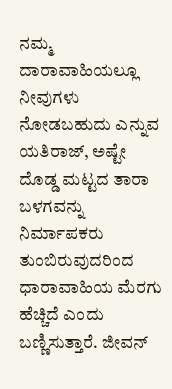ನಮ್ಮ ದಾರಾವಾಹಿಯಲ್ಲೂ ನೀವುಗಳು ನೋಡಬಹುದು ಎನ್ನುವ ಯತಿರಾಜ್, ಅಷ್ಟೇ ದೊಡ್ಡ ಮಟ್ಟದ ತಾರಾ ಬಳಗವನ್ನು ನಿರ್ಮಾಪಕರು ತುಂಬಿರುವುದರಿಂದ ಧಾರಾವಾಹಿಯ ಮೆರಗು ಹೆಚ್ಚಿದೆ ಎಂದು ಬಣ್ಣಿಸುತ್ತಾರೆ. ಜೀವನ್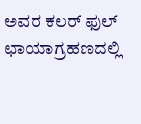ಅವರ ಕಲರ್ ಫುಲ್ ಛಾಯಾಗ್ರಹಣದಲ್ಲಿ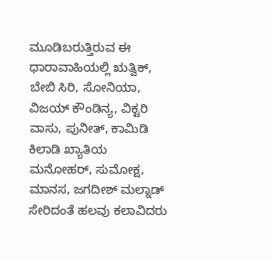ಮೂಡಿಬರುತ್ತಿರುವ ಈ ಧಾರಾವಾಹಿಯಲ್ಲಿ ಋತ್ವಿಕ್, ಬೇಬಿ ಸಿರಿ, ಸೋನಿಯಾ, ವಿಜಯ್ ಕೌಂಡಿನ್ಯ, ವಿಕ್ಟರಿ ವಾಸು, ಪುನೀತ್, ಕಾಮಿಡಿ ಕಿಲಾಡಿ ಖ್ಯಾತಿಯ ಮನೋಹರ್, ಸುಮೋಕ್ಷ, ಮಾನಸ, ಜಗದೀಶ್ ಮಲ್ನಾಡ್ ಸೇರಿದಂತೆ ಹಲವು ಕಲಾವಿದರು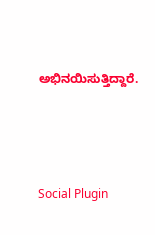ಅಭಿನಯಿಸುತ್ತಿದ್ದಾರೆ.




Social Plugin